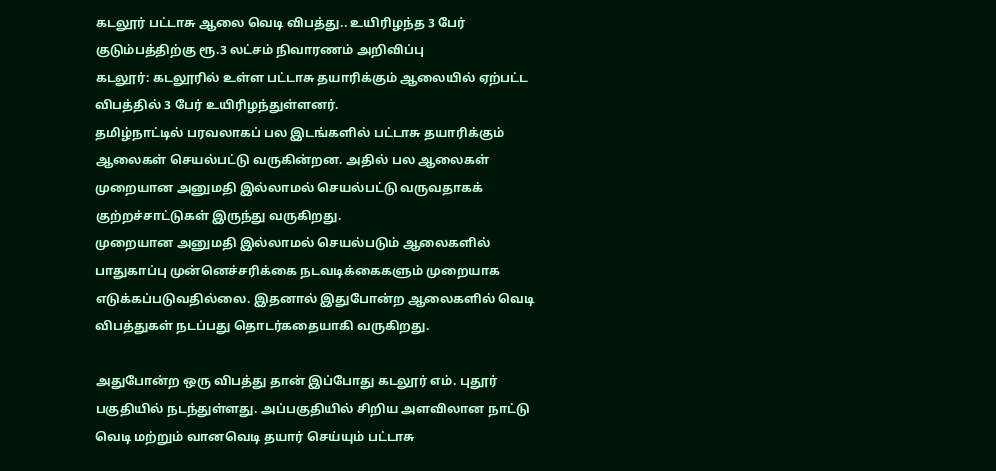கடலூர் பட்டாசு ஆலை வெடி விபத்து.. உயிரிழந்த 3 பேர் குடும்பத்திற்கு ரூ.3 லட்சம் நிவாரணம் அறிவிப்பு
கடலூர்: கடலூரில் உள்ள பட்டாசு தயாரிக்கும் ஆலையில் ஏற்பட்ட விபத்தில் 3 பேர் உயிரிழந்துள்ளனர்.
தமிழ்நாட்டில் பரவலாகப் பல இடங்களில் பட்டாசு தயாரிக்கும் ஆலைகள் செயல்பட்டு வருகின்றன. அதில் பல ஆலைகள் முறையான அனுமதி இல்லாமல் செயல்பட்டு வருவதாகக் குற்றச்சாட்டுகள் இருந்து வருகிறது.
முறையான அனுமதி இல்லாமல் செயல்படும் ஆலைகளில் பாதுகாப்பு முன்னெச்சரிக்கை நடவடிக்கைகளும் முறையாக எடுக்கப்படுவதில்லை. இதனால் இதுபோன்ற ஆலைகளில் வெடி விபத்துகள் நடப்பது தொடர்கதையாகி வருகிறது.

அதுபோன்ற ஒரு விபத்து தான் இப்போது கடலூர் எம். புதூர் பகுதியில் நடந்துள்ளது. அப்பகுதியில் சிறிய அளவிலான நாட்டு வெடி மற்றும் வானவெடி தயார் செய்யும் பட்டாசு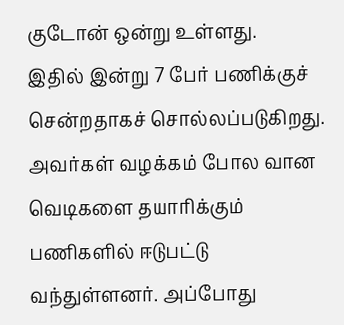குடோன் ஒன்று உள்ளது.
இதில் இன்று 7 பேர் பணிக்குச் சென்றதாகச் சொல்லப்படுகிறது. அவர்கள் வழக்கம் போல வான வெடிகளை தயாரிக்கும் பணிகளில் ஈடுபட்டு வந்துள்ளனர். அப்போது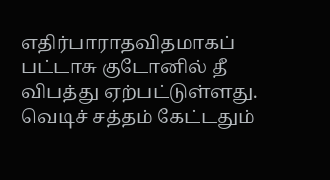எதிர்பாராதவிதமாகப் பட்டாசு குடோனில் தீ விபத்து ஏற்பட்டுள்ளது. வெடிச் சத்தம் கேட்டதும்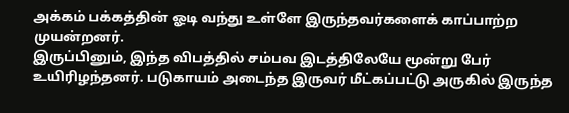அக்கம் பக்கத்தின் ஓடி வந்து உள்ளே இருந்தவர்களைக் காப்பாற்ற முயன்றனர்.
இருப்பினும், இந்த விபத்தில் சம்பவ இடத்திலேயே மூன்று பேர் உயிரிழந்தனர். படுகாயம் அடைந்த இருவர் மீட்கப்பட்டு அருகில் இருந்த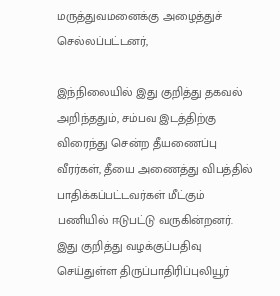மருத்துவமனைக்கு அழைத்துச் செல்லப்பட்டனர்,

இந்நிலையில் இது குறித்து தகவல் அறிந்ததும், சம்பவ இடத்திற்கு விரைந்து சென்ற தீயணைப்பு வீரர்கள், தீயை அணைத்து விபத்தில் பாதிக்கப்பட்டவர்கள் மீட்கும் பணியில் ஈடுபட்டு வருகின்றனர்.
இது குறித்து வழக்குப்பதிவு செய்துள்ள திருப்பாதிரிப்புலியூர்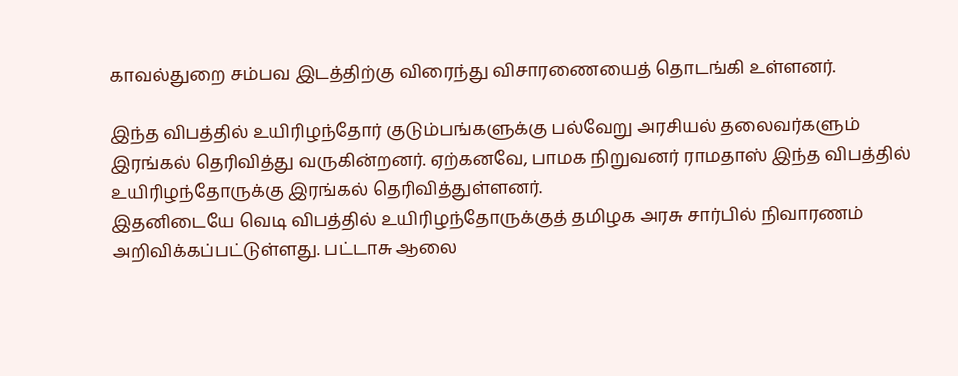காவல்துறை சம்பவ இடத்திற்கு விரைந்து விசாரணையைத் தொடங்கி உள்ளனர்.

இந்த விபத்தில் உயிரிழந்தோர் குடும்பங்களுக்கு பல்வேறு அரசியல் தலைவர்களும் இரங்கல் தெரிவித்து வருகின்றனர். ஏற்கனவே, பாமக நிறுவனர் ராமதாஸ் இந்த விபத்தில் உயிரிழந்தோருக்கு இரங்கல் தெரிவித்துள்ளனர்.
இதனிடையே வெடி விபத்தில் உயிரிழந்தோருக்குத் தமிழக அரசு சார்பில் நிவாரணம் அறிவிக்கப்பட்டுள்ளது. பட்டாசு ஆலை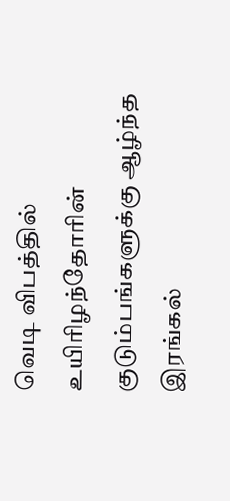வெடி விபத்தில் உயிரிழந்தோரின் குடும்பங்களுக்கு ஆழ்ந்த இரங்கல்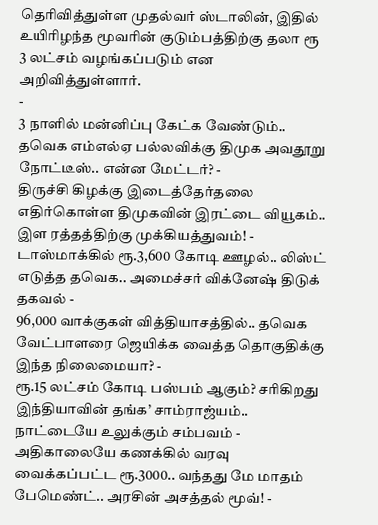தெரிவித்துள்ள முதல்வர் ஸ்டாலின், இதில் உயிரிழந்த மூவரின் குடும்பத்திற்கு தலா ரூ 3 லட்சம் வழங்கப்படும் என அறிவித்துள்ளார்.
-
3 நாளில் மன்னிப்பு கேட்க வேண்டும்.. தவெக எம்எல்ஏ பல்லவிக்கு திமுக அவதூறு நோட்டீஸ்.. என்ன மேட்டர்? -
திருச்சி கிழக்கு இடைத்தேர்தலை எதிர்கொள்ள திமுகவின் இரட்டை வியூகம்.. இள ரத்தத்திற்கு முக்கியத்துவம்! -
டாஸ்மாக்கில் ரூ.3,600 கோடி ஊழல்.. லிஸ்ட் எடுத்த தவெக.. அமைச்சர் விக்னேஷ் திடுக் தகவல் -
96,000 வாக்குகள் வித்தியாசத்தில்.. தவெக வேட்பாளரை ஜெயிக்க வைத்த தொகுதிக்கு இந்த நிலைமையா? -
ரூ.15 லட்சம் கோடி பஸ்பம் ஆகும்? சரிகிறது இந்தியாவின் தங்க’ சாம்ராஜ்யம்.. நாட்டையே உலுக்கும் சம்பவம் -
அதிகாலையே கணக்கில் வரவு வைக்கப்பட்ட ரூ.3000.. வந்தது மே மாதம் பேமெண்ட்.. அரசின் அசத்தல் மூவ்! -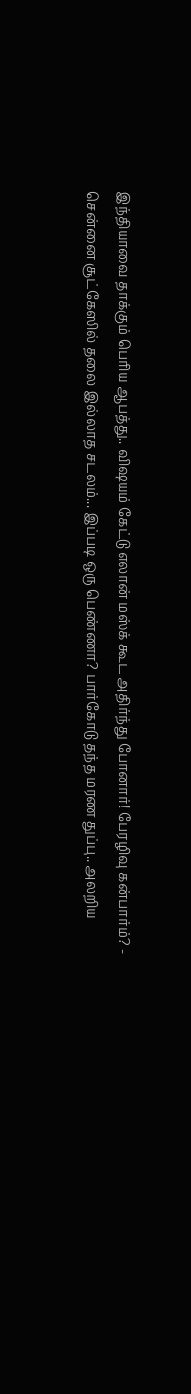இந்தியாவை தாக்கும் பெரிய ஆபத்து.. விஷயம் கேட்டு எலான் மஸ்க் கூட அதிர்ந்து போனார்! பேரழிவு கன்பார்ம்? -
சென்னை சூட்கேஸில் தலை இல்லாத சடலம்... இப்படி ஒரு பெண்ணா? பார்கோடு தந்த மரண துப்பு.. அலறிய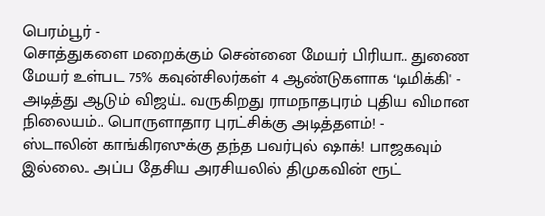பெரம்பூர் -
சொத்துகளை மறைக்கும் சென்னை மேயர் பிரியா.. துணை மேயர் உள்பட 75% கவுன்சிலர்கள் 4 ஆண்டுகளாக ‘டிமிக்கி' -
அடித்து ஆடும் விஜய்.. வருகிறது ராமநாதபுரம் புதிய விமான நிலையம்.. பொருளாதார புரட்சிக்கு அடித்தளம்! -
ஸ்டாலின் காங்கிரஸுக்கு தந்த பவர்புல் ஷாக்! பாஜகவும் இல்லை.. அப்ப தேசிய அரசியலில் திமுகவின் ரூட்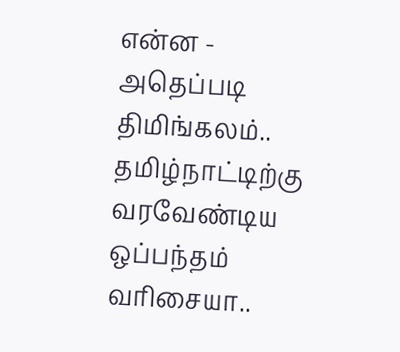என்ன -
அதெப்படி திமிங்கலம்.. தமிழ்நாட்டிற்கு வரவேண்டிய ஒப்பந்தம் வரிசையா..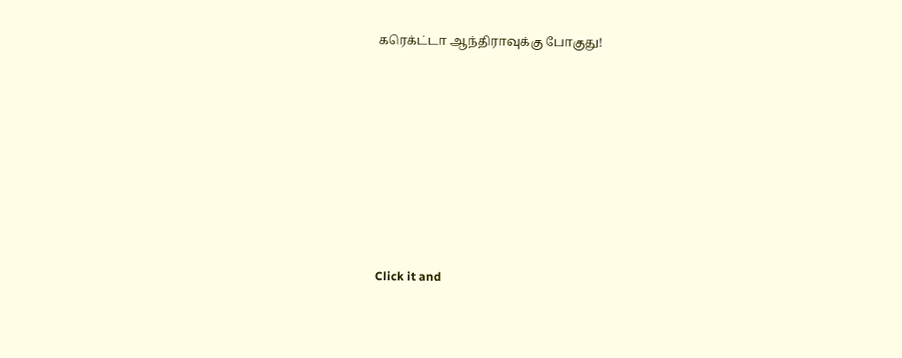கரெக்ட்டா ஆந்திராவுக்கு போகுது!












Click it and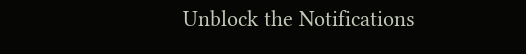Unblock the Notifications